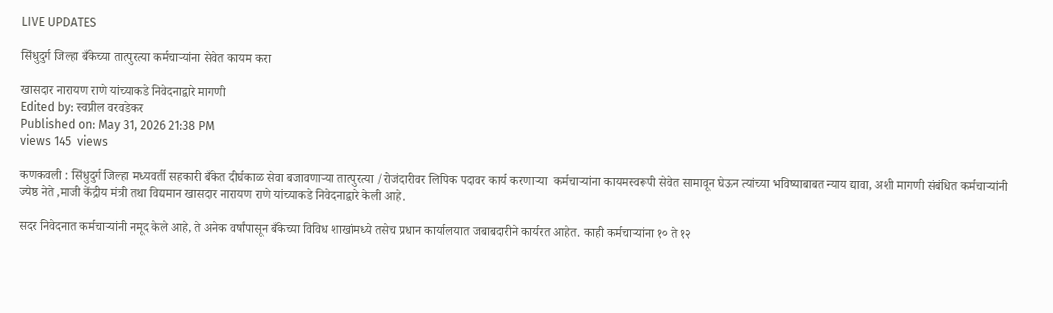LIVE UPDATES

सिंधुदुर्ग जिल्हा बँकेच्या तात्पुरत्या कर्मचाऱ्यांना सेवेत कायम करा

खासदार नारायण राणे यांच्याकडे निवेदनाद्वारे मागणी
Edited by: स्वप्नील वरवडेकर
Published on: May 31, 2026 21:38 PM
views 145  views

कणकवली : सिंधुदुर्ग जिल्हा मध्यवर्ती सहकारी बँकेत दीर्घकाळ सेवा बजावणाऱ्या तात्पुरत्या /रोजंदारीवर लिपिक पदावर कार्य करणाऱ्या  कर्मचाऱ्यांना कायमस्वरूपी सेवेत सामावून घेऊन त्यांच्या भविष्याबाबत न्याय द्यावा, अशी मागणी संबंधित कर्मचाऱ्यांनी ज्येष्ठ नेते ,माजी केंद्रीय मंत्री तथा विद्यमान खासदार नारायण राणे यांच्याकडे निवेदनाद्वारे केली आहे.

सदर निवेदनात कर्मचाऱ्यांनी नमूद केले आहे, ते अनेक वर्षांपासून बँकेच्या विविध शाखांमध्ये तसेच प्रधान कार्यालयात जबाबदारीने कार्यरत आहेत. काही कर्मचाऱ्यांना १० ते १२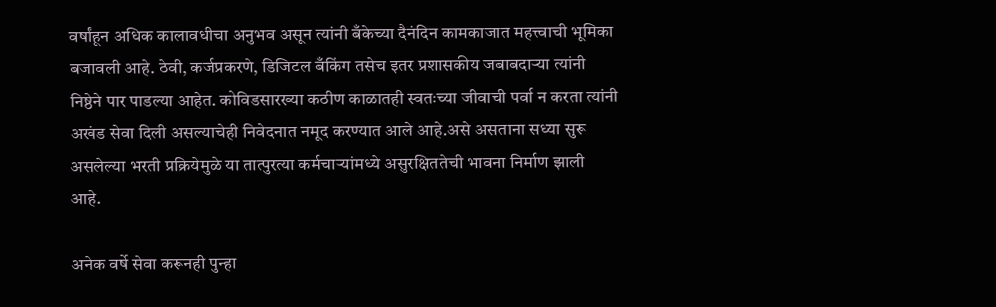वर्षांहून अधिक कालावधीचा अनुभव असून त्यांनी बँकेच्या दैनंदिन कामकाजात महत्त्वाची भूमिका बजावली आहे. ठेवी, कर्जप्रकरणे, डिजिटल बँकिंग तसेच इतर प्रशासकीय जबाबदाऱ्या त्यांनी निष्ठेने पार पाडल्या आहेत. कोविडसारख्या कठीण काळातही स्वतःच्या जीवाची पर्वा न करता त्यांनी अखंड सेवा दिली असल्याचेही निवेदनात नमूद करण्यात आले आहे.असे असताना सध्या सुरू असलेल्या भरती प्रक्रियेमुळे या तात्पुरत्या कर्मचाऱ्यांमध्ये असुरक्षिततेची भावना निर्माण झाली आहे.

अनेक वर्षे सेवा करूनही पुन्हा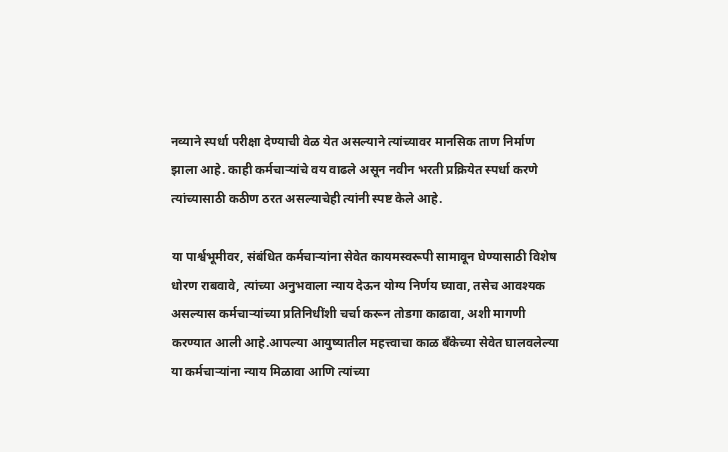नव्याने स्पर्धा परीक्षा देण्याची वेळ येत असल्याने त्यांच्यावर मानसिक ताण निर्माण झाला आहे. काही कर्मचाऱ्यांचे वय वाढले असून नवीन भरती प्रक्रियेत स्पर्धा करणे त्यांच्यासाठी कठीण ठरत असल्याचेही त्यांनी स्पष्ट केले आहे.

या पार्श्वभूमीवर, संबंधित कर्मचाऱ्यांना सेवेत कायमस्वरूपी सामावून घेण्यासाठी विशेष धोरण राबवावे, त्यांच्या अनुभवाला न्याय देऊन योग्य निर्णय घ्यावा, तसेच आवश्यक असल्यास कर्मचाऱ्यांच्या प्रतिनिधींशी चर्चा करून तोडगा काढावा, अशी मागणी करण्यात आली आहे.आपल्या आयुष्यातील महत्त्वाचा काळ बँकेच्या सेवेत घालवलेल्या या कर्मचाऱ्यांना न्याय मिळावा आणि त्यांच्या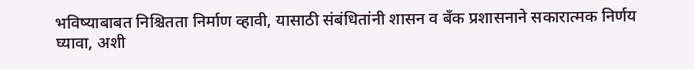भविष्याबाबत निश्चितता निर्माण व्हावी, यासाठी संबंधितांनी शासन व बँक प्रशासनाने सकारात्मक निर्णय घ्यावा, अशी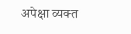अपेक्षा व्यक्त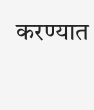करण्यात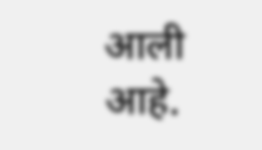आली आहे.